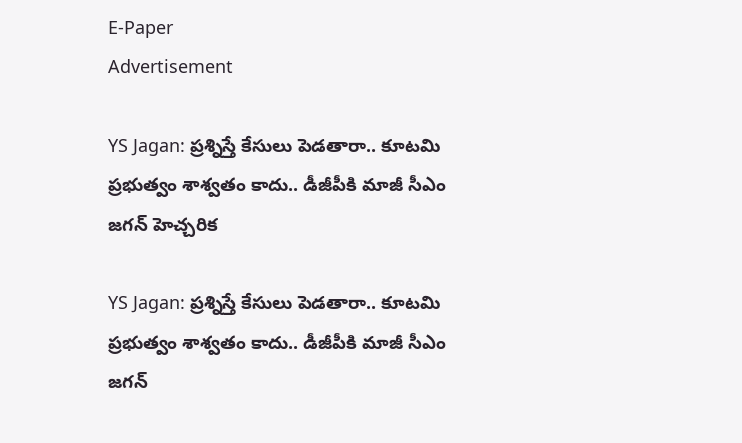E-Paper
Advertisement

YS Jagan: ప్రశ్నిస్తే కేసులు పెడతారా.. కూటమి ప్రభుత్వం శాశ్వతం కాదు.. డీజీపీకి మాజీ సీఎం జగన్ హెచ్చరిక

YS Jagan: ప్రశ్నిస్తే కేసులు పెడతారా.. కూటమి ప్రభుత్వం శాశ్వతం కాదు.. డీజీపీకి మాజీ సీఎం జగన్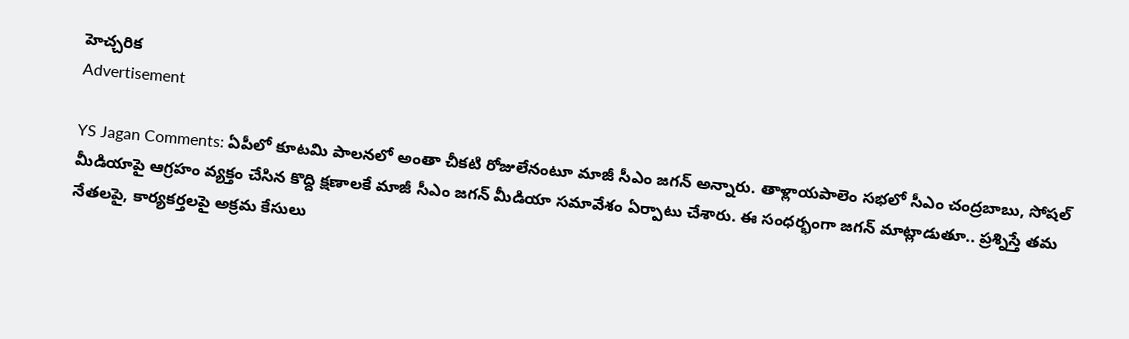హెచ్చరిక
Advertisement

YS Jagan Comments: ఏపీలో కూటమి పాలనలో అంతా చీకటి రోజులేనంటూ మాజీ సీఎం జగన్ అన్నారు. తాళ్లాయపాలెం సభలో సీఎం చంద్రబాబు, సోషల్ మీడియాపై ఆగ్రహం వ్యక్తం చేసిన కొద్ది క్షణాలకే మాజీ సీఎం జగన్ మీడియా సమావేశం ఏర్పాటు చేశారు. ఈ సంధర్భంగా జగన్ మాట్లాడుతూ.. ప్రశ్నిస్తే తమ నేతలపై, కార్యకర్తలపై అక్రమ కేసులు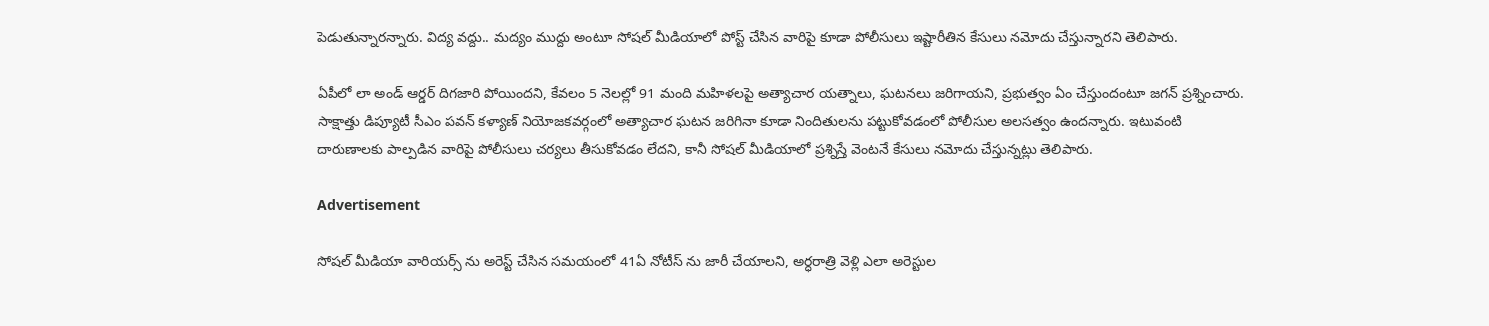పెడుతున్నారన్నారు. విద్య వద్దు.. మద్యం ముద్దు అంటూ సోషల్ మీడియాలో పోస్ట్ చేసిన వారిపై కూడా పోలీసులు ఇష్టారీతిన కేసులు నమోదు చేస్తున్నారని తెలిపారు.

ఏపీలో లా అండ్ ఆర్డర్ దిగజారి పోయిందని, కేవలం 5 నెలల్లో 91 మంది మహిళలపై అత్యాచార యత్నాలు, ఘటనలు జరిగాయని, ప్రభుత్వం ఏం చేస్తుందంటూ జగన్ ప్రశ్నించారు. సాక్షాత్తు డిప్యూటీ సీఎం పవన్ కళ్యాణ్ నియోజకవర్గంలో అత్యాచార ఘటన జరిగినా కూడా నిందితులను పట్టుకోవడంలో పోలీసుల అలసత్వం ఉందన్నారు. ఇటువంటి దారుణాలకు పాల్పడిన వారిపై పోలీసులు చర్యలు తీసుకోవడం లేదని, కానీ సోషల్ మీడియాలో ప్రశ్నిస్తే వెంటనే కేసులు నమోదు చేస్తున్నట్లు తెలిపారు.

Advertisement

సోషల్ మీడియా వారియర్స్ ను అరెస్ట్ చేసిన సమయంలో 41ఏ నోటీస్ ను జారీ చేయాలని, అర్ధరాత్రి వెళ్లి ఎలా అరెస్టుల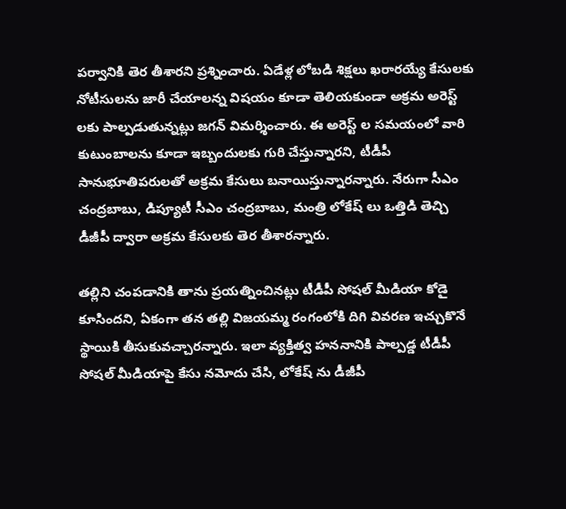పర్వానికి తెర తీశారని ప్రశ్నించారు. ఏడేళ్ల లోబడి శిక్షలు ఖరారయ్యే కేసులకు నోటీసులను జారీ చేయాలన్న విషయం కూడా తెలియకుండా అక్రమ అరెస్ట్ లకు పాల్పడుతున్నట్లు జగన్ విమర్శించారు. ఈ అరెస్ట్ ల సమయంలో వారి కుటుంబాలను కూడా ఇబ్బందులకు గురి చేస్తున్నారని, టీడీపీ సానుభూతిపరులతో అక్రమ కేసులు బనాయిస్తున్నారన్నారు. నేరుగా సీఎం చంద్రబాబు, డిప్యూటీ సీఎం చంద్రబాబు, మంత్రి లోకేష్ లు ఒత్తిడి తెచ్చి డీజీపీ ద్వారా అక్రమ కేసులకు తెర తీశారన్నారు.

తల్లిని చంపడానికి తాను ప్రయత్నించినట్లు టీడీపీ సోషల్ మీడియా కోడై కూసిందని, ఏకంగా తన తల్లి విజయమ్మ రంగంలోకి దిగి వివరణ ఇచ్చుకొనే స్థాయికి తీసుకువచ్చారన్నారు. ఇలా వ్యక్తిత్వ హననానికి పాల్పడ్డ టీడీపీ సోషల్ మీడియాపై కేసు నమోదు చేసి, లోకేష్ ను డీజీపీ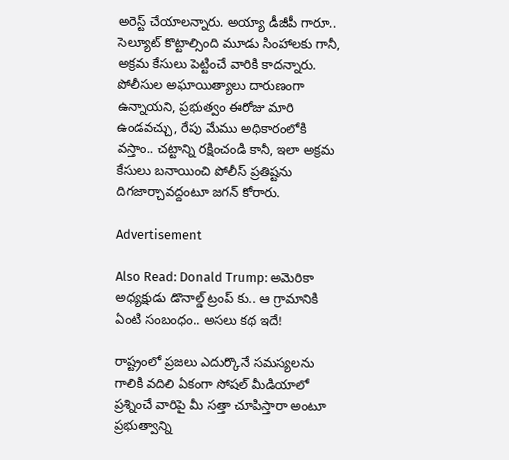అరెస్ట్ చేయాలన్నారు. అయ్యా డీజీపీ గారూ.. సెల్యూట్ కొట్టాల్సింది మూడు సింహాలకు గానీ, అక్రమ కేసులు పెట్టించే వారికి కాదన్నారు. పోలీసుల అఘాయిత్యాలు దారుణంగా ఉన్నాయని, ప్రభుత్వం ఈరోజు మారి ఉండవచ్చు, రేపు మేము అధికారంలోకి వస్తాం.. చట్టాన్ని రక్షించండి కానీ, ఇలా అక్రమ కేసులు బనాయించి పోలీస్ ప్రతిష్టను దిగజార్చావద్దంటూ జగన్ కోరారు.

Advertisement

Also Read: Donald Trump: అమెరికా అధ్యక్షుడు డొనాల్డ్ ట్రంప్ కు.. ఆ గ్రామానికి ఏంటి సంబంధం.. అసలు కథ ఇదే!

రాష్ట్రంలో ప్రజలు ఎదుర్కొనే సమస్యలను గాలికి వదిలి ఏకంగా సోషల్ మీడియాలో ప్రశ్నించే వారిపై మీ సత్తా చూపిస్తారా అంటూ ప్రభుత్వాన్ని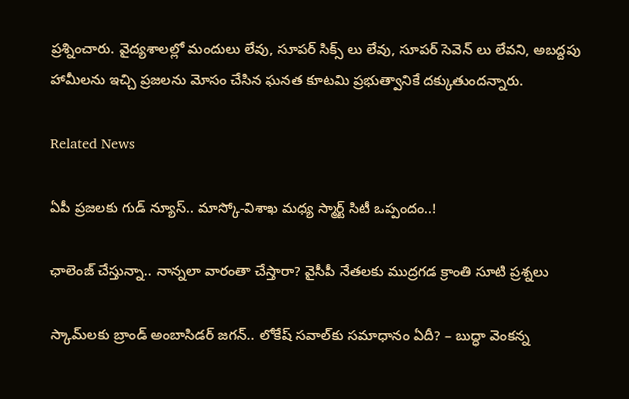ప్రశ్నించారు. వైద్యశాలల్లో మందులు లేవు, సూపర్ సిక్స్ లు లేవు, సూపర్ సెవెన్ లు లేవని, అబద్దపు హామీలను ఇచ్చి ప్రజలను మోసం చేసిన ఘనత కూటమి ప్రభుత్వానికే దక్కుతుందన్నారు.

Related News

ఏపీ ప్రజలకు గుడ్ న్యూస్.. మాస్కో-విశాఖ మధ్య స్మార్ట్ సిటీ ఒప్పందం..!

ఛాలెంజ్ చేస్తున్నా.. నాన్నలా వారంతా చేస్తారా? వైసీపీ నేతలకు ముద్రగడ క్రాంతి సూటి ప్రశ్నలు

స్కామ్‌లకు బ్రాండ్ అంబాసిడర్ జగన్.. లోకేష్ సవాల్‌కు సమాధానం ఏదీ? – బుద్ధా వెంకన్న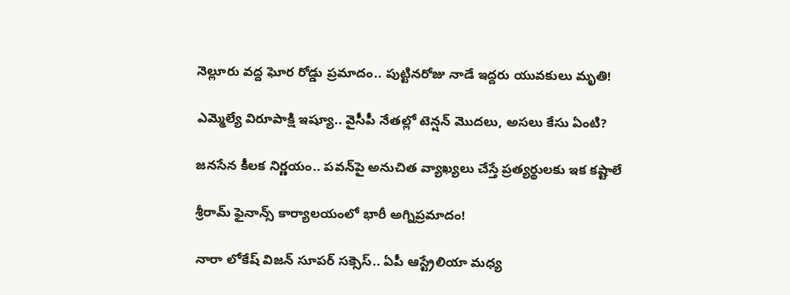నెల్లూరు వద్ద ఘోర రోడ్డు ప్రమాదం.. పుట్టినరోజు నాడే ఇద్దరు యువకులు మృతి!

ఎమ్మెల్యే విరూపాక్షి ఇష్యూ.. వైసీపీ నేతల్లో టెన్షన్ మొదలు, అసలు కేసు ఏంటి?

జనసేన కీలక నిర్ణయం.. పవన్‌పై అనుచిత వ్యాఖ్యలు చేస్తే ప్రత్యర్థులకు ఇక కష్టాలే

శ్రీరామ్ ఫైనాన్స్ కార్యాలయంలో భారీ అగ్నిప్రమాదం!

నారా లోకేష్ విజన్ సూపర్ సక్సెస్.. ఏపీ ఆస్ట్రేలియా మధ్య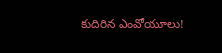కుదిరిన ఎంవోయూలు!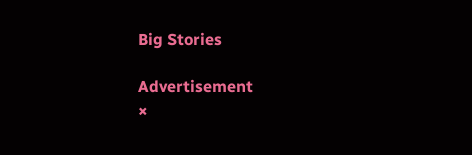Big Stories

Advertisement
×